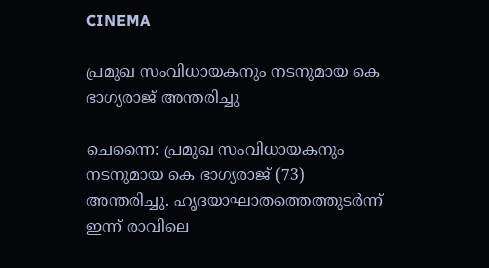CINEMA

പ്രമുഖ സംവിധായകനും നടനുമായ കെ ഭാഗ്യരാജ് അന്തരിച്ചു

ചെന്നൈ: പ്രമുഖ സംവിധായകനും നടനുമായ കെ ഭാഗ്യരാജ് (73) അന്തരിച്ചു. ഹൃദയാഘാതത്തെത്തുടർന്ന് ഇന്ന് രാവിലെ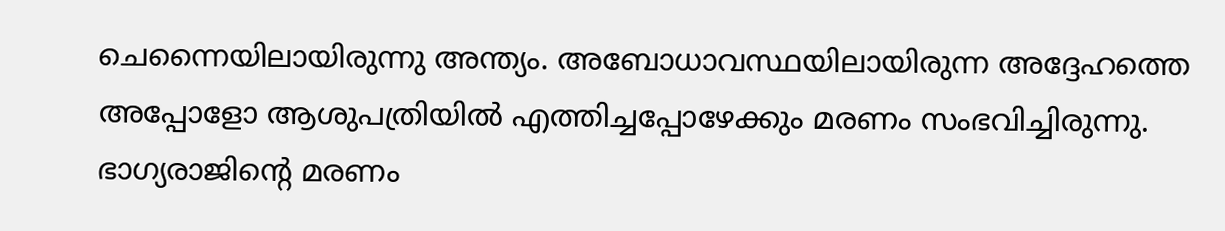ചെന്നൈയിലായിരുന്നു അന്ത്യം. അബോധാവസ്ഥയിലായിരുന്ന അദ്ദേഹത്തെ അപ്പോളോ ആശുപത്രിയിൽ എത്തിച്ചപ്പോഴേക്കും മരണം സംഭവിച്ചിരുന്നു. ഭാഗ്യരാജിന്റെ മരണം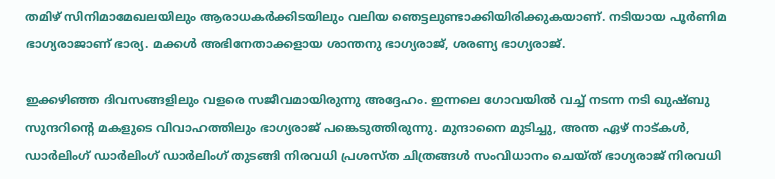തമിഴ് സിനിമാമേഖലയിലും ആരാധകർക്കിടയിലും വലിയ ഞെട്ടലുണ്ടാക്കിയിരിക്കുകയാണ്. നടിയായ പൂർണിമ ഭാഗ്യരാജാണ് ഭാര്യ. മക്കൾ അഭിനേതാക്കളായ ശാന്തനു ഭാഗ്യരാജ്, ശരണ്യ ഭാഗ്യരാജ്.

ഇക്കഴിഞ്ഞ ദിവസങ്ങളിലും വളരെ സജീവമായിരുന്നു അദ്ദേഹം. ഇന്നലെ ഗോവയിൽ വച്ച് നടന്ന നടി ഖുഷ്‌ബു സുന്ദറിന്റെ മകളുടെ വിവാഹത്തിലും ഭാഗ്യരാജ് പങ്കെടുത്തിരുന്നു. മുന്ദാനൈ മുടിച്ചു, അന്ത ഏഴ് നാട്‌കൾ, ഡാർലിംഗ് ഡാർലിംഗ് ഡാർലിംഗ് തുടങ്ങി നിരവധി പ്രശസ്‌ത ചിത്രങ്ങൾ സംവിധാനം ചെയ്‌ത് ഭാഗ്യരാജ് നിരവധി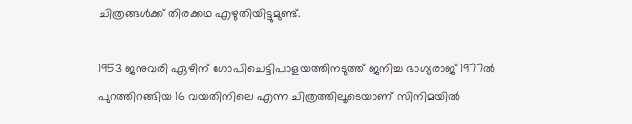ചിത്രങ്ങൾക്ക് തിരക്കഥ എഴുതിയിട്ടുമുണ്ട്.

1953 ജനുവരി ഏഴിന് ഗോപിചെട്ടിപാളയത്തിനടുത്ത് ജനിച്ച ഭാഗ്യരാജ് 1977ൽ പുറത്തിറങ്ങിയ 16 വയതിനിലെ എന്ന ചിത്രത്തിലൂടെയാണ് സിനിമയിൽ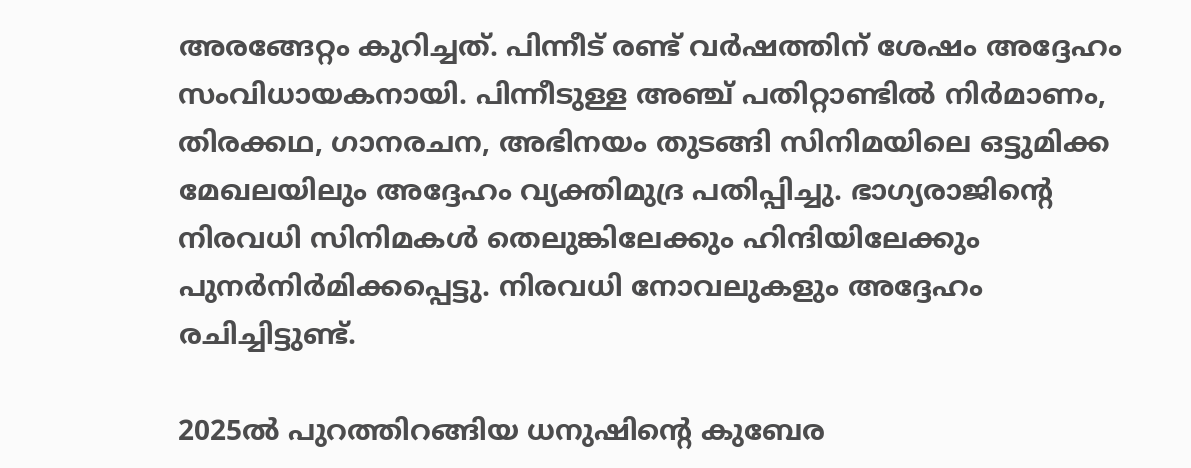അരങ്ങേറ്റം കുറിച്ചത്. പിന്നീട് രണ്ട് വർഷത്തിന് ശേഷം അദ്ദേഹം സംവിധായകനായി. പിന്നീടുള്ള അഞ്ച് പതിറ്റാണ്ടിൽ നിർമാണം, തിരക്കഥ, ഗാനരചന, അഭിനയം തുടങ്ങി സിനിമയിലെ ഒട്ടുമിക്ക മേഖലയിലും അദ്ദേഹം വ്യക്തിമുദ്ര പതിപ്പിച്ചു. ഭാഗ്യരാജിന്റെ നിരവധി സിനിമകൾ തെലുങ്കിലേക്കും ഹിന്ദിയിലേക്കും പുനർനിർമിക്കപ്പെട്ടു. നിരവധി നോവലുകളും അദ്ദേഹം രചിച്ചിട്ടുണ്ട്.

2025ൽ പുറത്തിറങ്ങിയ ധനുഷിന്റെ കുബേര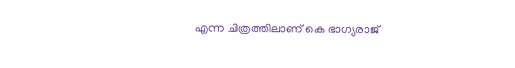എന്ന ചിത്രത്തിലാണ് കെ ഭാഗ്യരാജ്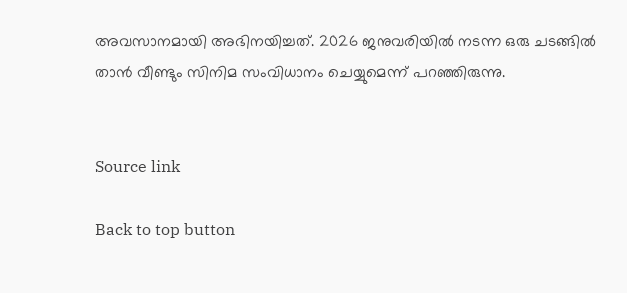അവസാനമായി അഭിനയിച്ചത്. 2026 ജനുവരിയിൽ നടന്ന ഒരു ചടങ്ങിൽ താൻ വീണ്ടും സിനിമ സംവിധാനം ചെയ്യുമെന്ന് പറഞ്ഞിരുന്നു.


Source link

Back to top button